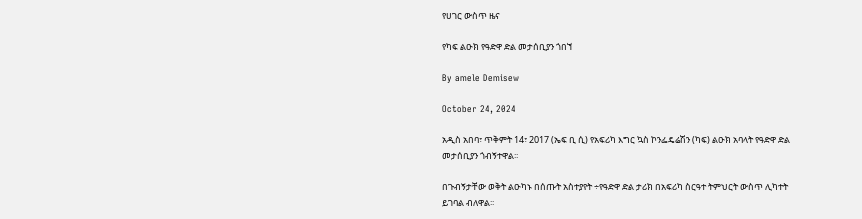የሀገር ውስጥ ዜና

የካፍ ልዑክ የዓድዋ ድል መታሰቢያን ጎበኘ

By amele Demisew

October 24, 2024

አዲስ አበባ፣ ጥቅምት 14፣ 2017 (ኤፍ ቢ ሲ) የአፍሪካ እግር ኳስ ኮንፌዴሬሽን (ካፍ) ልዑክ አባላት የዓድዋ ድል መታሰቢያን ጎብኝተዋል፡፡

በጉብኝታቸው ወቅት ልዑካኑ በሰጡት አስተያየት ÷የዓድዋ ድል ታሪክ በአፍሪካ ስርዓተ ትምህርት ውስጥ ሊካተት ይገባል ብለዋል፡፡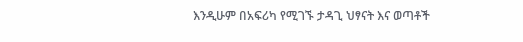እንዲሁም በአፍሪካ የሚገኙ ታዳጊ ህፃናት እና ወጣቶች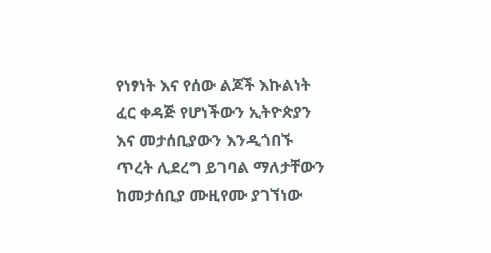የነፃነት እና የሰው ልጆች እኩልነት ፈር ቀዳጅ የሆነችውን ኢትዮጵያን እና መታሰቢያውን እንዲጎበኙ ጥረት ሊደረግ ይገባል ማለታቸውን ከመታሰቢያ ሙዚየሙ ያገኘነው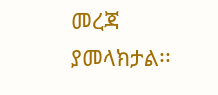መረጃ ያመላክታል፡፡